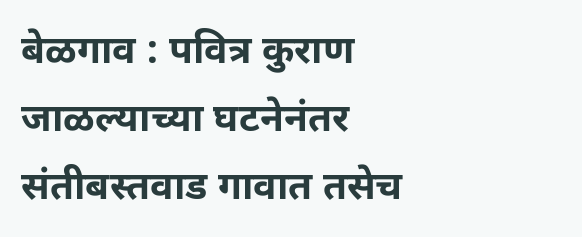बेळगाव : पवित्र कुराण जाळल्याच्या घटनेनंतर संतीबस्तवाड गावात तसेच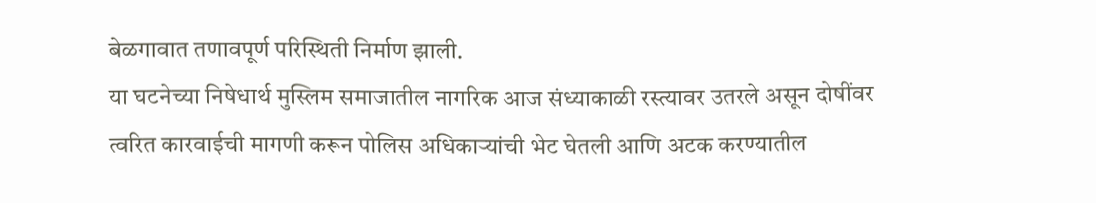बेळगावात तणावपूर्ण परिस्थिती निर्माण झाली.
या घटनेच्या निषेधार्थ मुस्लिम समाजातील नागरिक आज संध्याकाळी रस्त्यावर उतरले असून दोषींवर त्वरित कारवाईची मागणी करून पोलिस अधिकाऱ्यांची भेट घेतली आणि अटक करण्यातील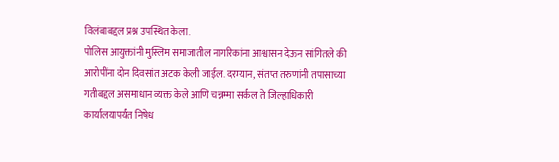विलंबाबद्दल प्रश्न उपस्थित केला.
पोलिस आयुक्तांनी मुस्लिम समाजातील नागरिकांना आश्वासन देऊन सांगितले की आरोपींना दोन दिवसांत अटक केली जाईल. दरम्यान, संतप्त तरुणांनी तपासाच्या गतीबद्दल असमाधान व्यक्त केले आणि चन्नम्मा सर्कल ते जिल्हाधिकारी कार्यालयापर्यंत निषेध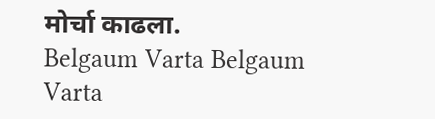मोर्चा काढला.
Belgaum Varta Belgaum Varta